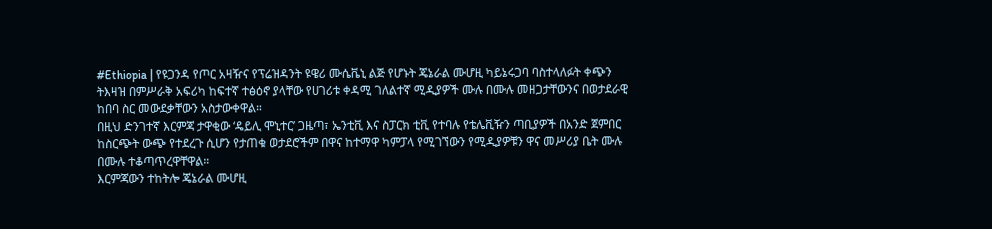#Ethiopia | የዩጋንዳ የጦር አዛዥና የፕሬዝዳንት ዩዌሪ ሙሴቬኒ ልጅ የሆኑት ጄኔራል ሙሆዚ ካይኔሩጋባ ባስተላለፉት ቀጭን ትእዛዝ በምሥራቅ አፍሪካ ከፍተኛ ተፅዕኖ ያላቸው የሀገሪቱ ቀዳሚ ገለልተኛ ሚዲያዎች ሙሉ በሙሉ መዘጋታቸውንና በወታደራዊ ከበባ ስር መውደቃቸውን አስታውቀዋል።
በዚህ ድንገተኛ እርምጃ ታዋቂው ‘ዴይሊ ሞኒተር’ ጋዜጣ፣ ኤንቲቪ እና ስፓርክ ቲቪ የተባሉ የቴሌቪዥን ጣቢያዎች በአንድ ጀምበር ከስርጭት ውጭ የተደረጉ ሲሆን የታጠቁ ወታደሮችም በዋና ከተማዋ ካምፓላ የሚገኘውን የሚዲያዎቹን ዋና መሥሪያ ቤት ሙሉ በሙሉ ተቆጣጥረዋቸዋል።
እርምጃውን ተከትሎ ጄኔራል ሙሆዚ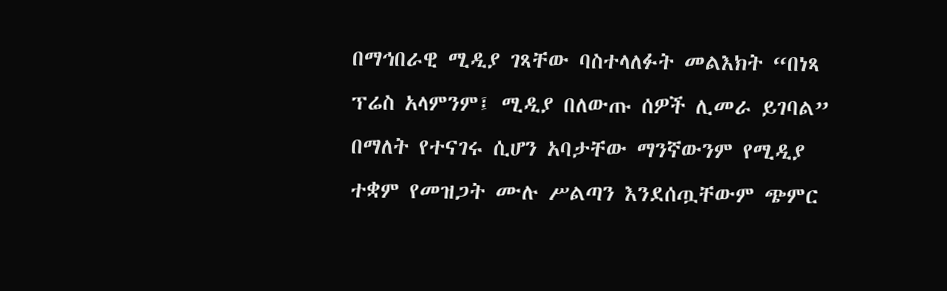በማኅበራዊ ሚዲያ ገጻቸው ባስተላለፉት መልእክት “በነጻ ፕሬስ አላምንም፤ ሚዲያ በለውጡ ሰዎች ሊመራ ይገባል” በማለት የተናገሩ ሲሆን አባታቸው ማንኛውንም የሚዲያ ተቋም የመዝጋት ሙሉ ሥልጣን እንደሰጧቸውም ጭምር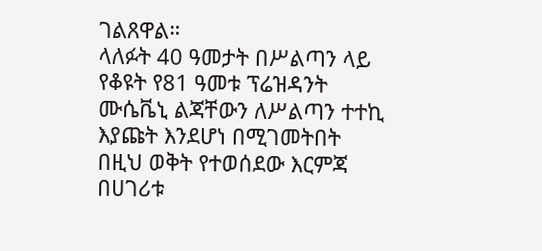ገልጸዋል።
ላለፉት 40 ዓመታት በሥልጣን ላይ የቆዩት የ81 ዓመቱ ፕሬዝዳንት ሙሴቬኒ ልጃቸውን ለሥልጣን ተተኪ እያጩት እንደሆነ በሚገመትበት በዚህ ወቅት የተወሰደው እርምጃ በሀገሪቱ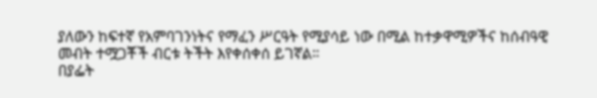ያለውን ከፍተኛ የአምባገንነትና የማፈን ሥርዓት የሚያሳይ ነው በሚል ከተቃዋሚዎችና ከሰብዓዊ መብት ተሟጋቾች ብርቱ ትችት እየቀሰቀሰ ይገኛል።
በያፌት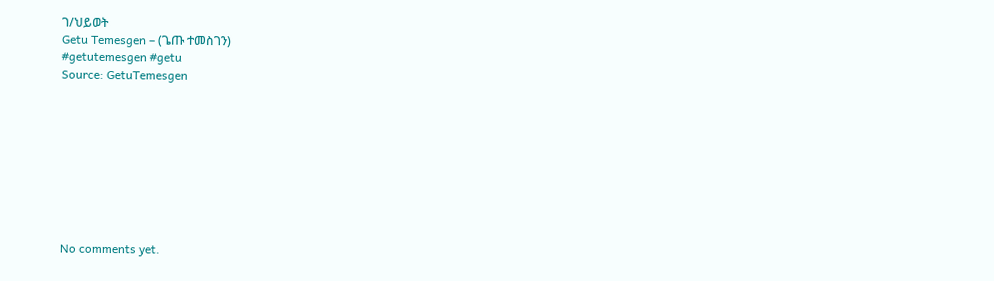ገ/ህይወት
Getu Temesgen – (ጌጡ ተመስገን)
#getutemesgen #getu
Source: GetuTemesgen









No comments yet.